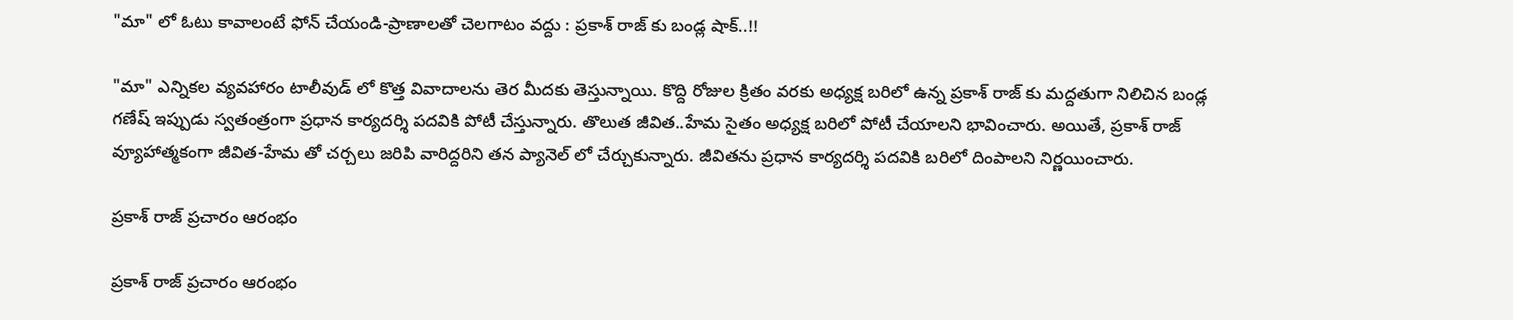"మా" లో ఓటు కావాలంటే ఫోన్ చేయండి-ప్రాణాలతో చెలగాటం వద్దు : ప్రకాశ్ రాజ్ కు బండ్ల షాక్..!!

"మా" ఎన్నికల వ్యవహారం టాలీవుడ్ లో కొత్త వివాదాలను తెర మీదకు తెస్తున్నాయి. కొద్ది రోజుల క్రితం వరకు అధ్యక్ష బరిలో ఉన్న ప్రకాశ్ రాజ్ కు మద్దతుగా నిలిచిన బండ్ల గణేష్ ఇప్పుడు స్వతంత్రంగా ప్రధాన కార్యదర్శి పదవికి పోటీ చేస్తున్నారు. తొలుత జీవిత..హేమ సైతం అధ్యక్ష బరిలో పోటీ చేయాలని భావించారు. అయితే, ప్రకాశ్ రాజ్ వ్యూహాత్మకంగా జీవిత-హేమ తో చర్చలు జరిపి వారిద్దరిని తన ప్యానెల్ లో చేర్చుకున్నారు. జీవితను ప్రధాన కార్యదర్శి పదవికి బరిలో దింపాలని నిర్ణయించారు.

ప్రకాశ్ రాజ్ ప్రచారం ఆరంభం

ప్రకాశ్ రాజ్ ప్రచారం ఆరంభం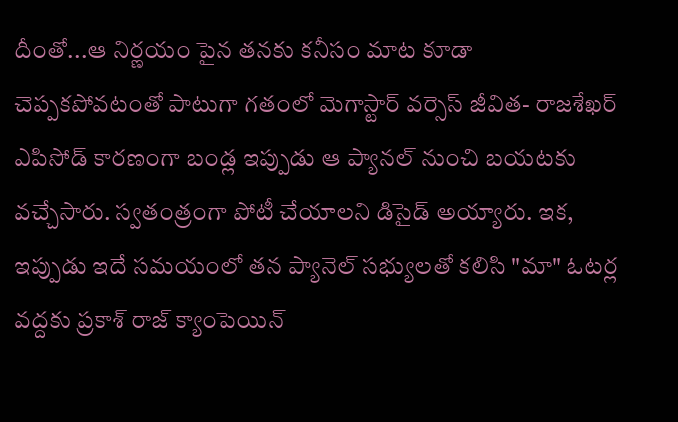దీంతో...ఆ నిర్ణయం పైన తనకు కనీసం మాట కూడా చెప్పకపోవటంతో పాటుగా గతంలో మెగాస్టార్ వర్సెస్ జీవిత- రాజశేఖర్ ఎపిసోడ్ కారణంగా బండ్ల ఇప్పుడు ఆ ప్యానల్ నుంచి బయటకు వచ్చేసారు. స్వతంత్రంగా పోటీ చేయాలని డిసైడ్ అయ్యారు. ఇక, ఇప్పుడు ఇదే సమయంలో తన ప్యానెల్ సభ్యులతో కలిసి "మా" ఓటర్ల వద్దకు ప్రకాశ్ రాజ్ క్యాంపెయిన్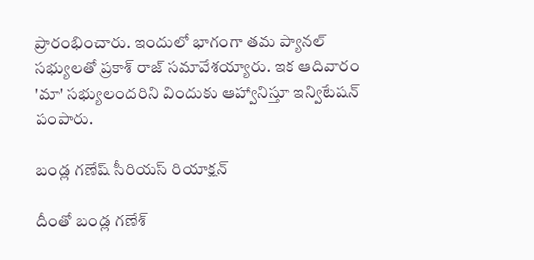ప్రారంభించారు. ఇందులో భాగంగా తమ ప్యానల్‌ సభ్యులతో ప్రకాశ్‌ రాజ్‌ సమావేశయ్యారు. ఇక ఆదివారం 'మా' సభ్యులందరిని విందుకు ఆహ్వానిస్తూ ఇన్విటేషన్‌ పంపారు.

బండ్ల గణేష్ సీరియస్ రియాక్షన్

దీంతో బండ్ల గణేశ్‌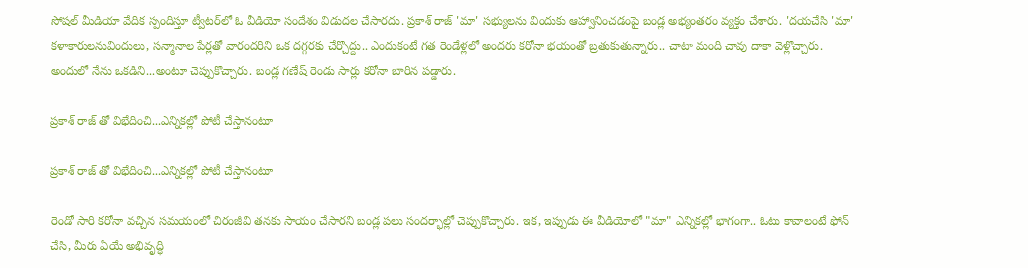సోషల్‌ మీడియా వేదిక స్పందిస్తూ ట్వీటర్‌లో ఓ వీడియో సందేశం విడుదల చేసారదు. ప్రకాశ్‌ రాజ్ 'మా' సభ్యులను విందుకు ఆహ్వానించడంపై బండ్ల అభ్యంతరం వ్యక్తం చేశారు. 'దయచేసి 'మా' కళాకారులనువిందులు, సన్మానాల పేర్లతో వారందరిని ఒక దగ్గరకు చేర్చొద్దు.. ఎందుకంటే గత రెండేళ్లలో అందరు కరోనా భయంతో బ్రతుకుతున్నారు.. చాటా మంది చావు దాకా వెళ్లొచ్చారు. అందులో నేను ఒకడిని...అంటూ చెప్పుకొచ్చారు. బండ్ల గణేష్ రెండు సార్లు కరోనా బారిన పడ్డారు.

ప్రకాశ్ రాజ్ తో విభేదించి...ఎన్నికల్లో పోటీ చేస్తానంటూ

ప్రకాశ్ రాజ్ తో విభేదించి...ఎన్నికల్లో పోటీ చేస్తానంటూ

రెండో సారి కరోనా వచ్చిన సమయంలో చిరంజీవి తనకు సాయం చేసారని బండ్ల పలు సందర్భాల్లో చెప్పుకొచ్చారు. ఇక, ఇప్పుడు ఈ వీడియోలో "మా" ఎన్నికల్లో భాగంగా.. ఓటు కావాలంటే ఫోన్‌ చేసి, మీరు ఏయే అభివృద్ధి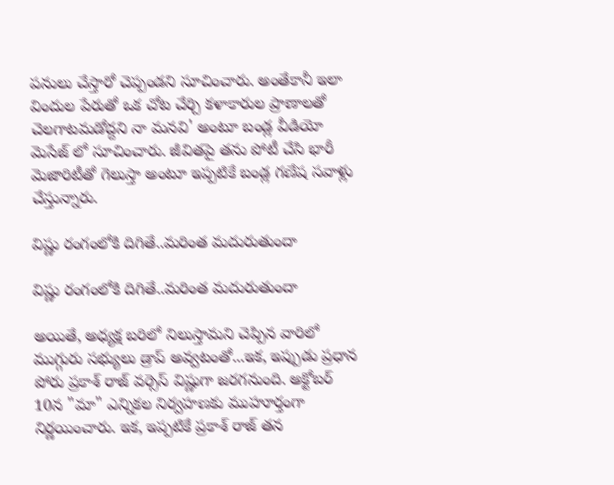పనులు చేస్తారో చెప్పండని సూచించారు. అంతేకానీ ఇలా విందుల పేరుతో ఒక చోట చేర్చి కళాకారుల ప్రాణాలతో చెలగాటమడోద్దని నా మనవి' అంటూ బండ్ల వీడియో మెసేజ్ లో సూచించారు. జీవితపై తను పోటీ చేసి భారీ మెజారిటీతో గెలుస్తా అంటూ ఇప్పటికే బండ్ల గణేష సవాళ్లు చేస్తున్నారు.

విష్ణు రంగంలోకి దిగితే..మరింత మదురుతుందా

విష్ణు రంగంలోకి దిగితే..మరింత మదురుతుందా

అయితే, అధ్యక్ష బరిలో నిలుస్తామని చెప్పిన వారిలో ముగ్గురు సభ్యులు డ్రాప్ అవ్వటంతో...ఇక, ఇప్పుడు ప్రధాన పోరు ప్రకాశ్ రాజ్ వర్సెస్ విష్ణుగా జరగనుంది. అక్టోబర్ 10న "మా" ఎన్నికల నిర్వహణకు ముహూర్తంగా నిర్ణయించారు. ఇక, ఇప్పటికే ప్రకాశ్ రాజ్ తన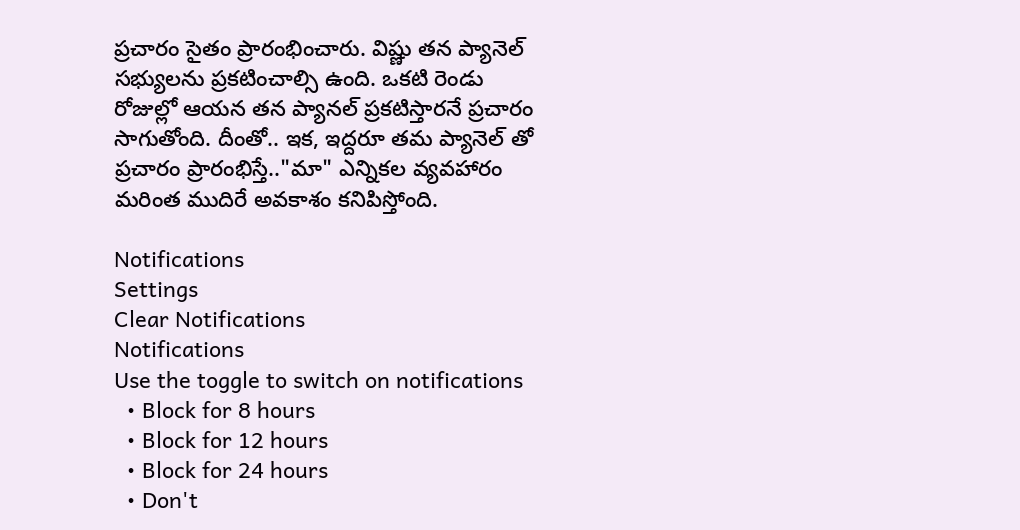ప్రచారం సైతం ప్రారంభించారు. విష్ణు తన ప్యానెల్ సభ్యులను ప్రకటించాల్సి ఉంది. ఒకటి రెండు రోజుల్లో ఆయన తన ప్యానల్ ప్రకటిస్తారనే ప్రచారం సాగుతోంది. దీంతో.. ఇక, ఇద్దరూ తమ ప్యానెల్ తో ప్రచారం ప్రారంభిస్తే.."మా" ఎన్నికల వ్యవహారం మరింత ముదిరే అవకాశం కనిపిస్తోంది.

Notifications
Settings
Clear Notifications
Notifications
Use the toggle to switch on notifications
  • Block for 8 hours
  • Block for 12 hours
  • Block for 24 hours
  • Don't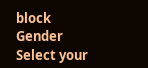block
Gender
Select your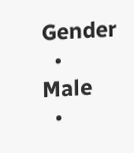Gender
  • Male
  •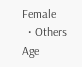Female
  • Others
Age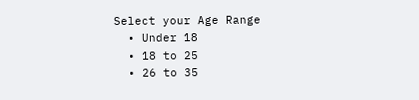Select your Age Range
  • Under 18
  • 18 to 25
  • 26 to 35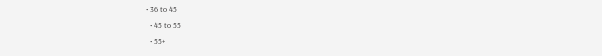• 36 to 45
  • 45 to 55
  • 55+